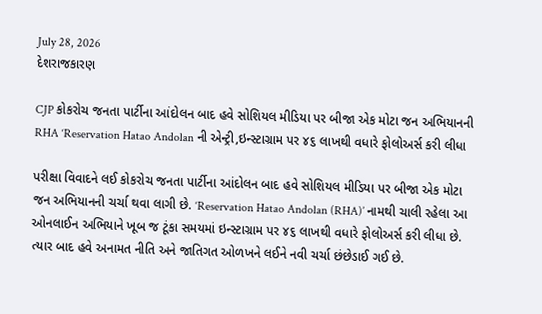July 28, 2026
દેશરાજકારણ

CJP કોકરોચ જનતા પાર્ટીના આંદોલન બાદ હવે સોશિયલ મીડિયા પર બીજા એક મોટા જન અભિયાનની RHA ‘Reservation Hatao Andolan ની એન્ટ્રી,ઇન્‍સ્‍ટાગ્રામ પર ૪૬ લાખથી વધારે ફોલોઅર્સ કરી લીધા

પરીક્ષા વિવાદને લઈ કોકરોચ જનતા પાર્ટીના આંદોલન બાદ હવે સોશિયલ મીડિયા પર બીજા એક મોટા જન અભિયાનની ચર્ચા થવા લાગી છે. ‘Reservation Hatao Andolan (RHA)’ નામથી ચાલી રહેલા આ ઓનલાઈન અભિયાને ખૂબ જ ટૂંકા સમયમાં ઇન્‍સ્‍ટાગ્રામ પર ૪૬ લાખથી વધારે ફોલોઅર્સ કરી લીધા છે. ત્‍યાર બાદ હવે અનામત નીતિ અને જાતિગત ઓળખને લઈને નવી ચર્ચા છંછેડાઈ ગઈ છે.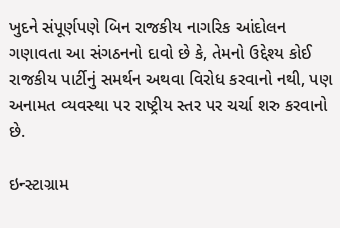ખુદને સંપૂર્ણપણે બિન રાજકીય નાગરિક આંદોલન ગણાવતા આ સંગઠનનો દાવો છે કે, તેમનો ઉદ્દેશ્‍ય કોઈ રાજકીય પાર્ટીનું સમર્થન અથવા વિરોધ કરવાનો નથી, પણ અનામત વ્‍યવસ્‍થા પર રાષ્ટ્રીય સ્‍તર પર ચર્ચા શરુ કરવાનો છે.

ઇન્‍સ્‍ટાગ્રામ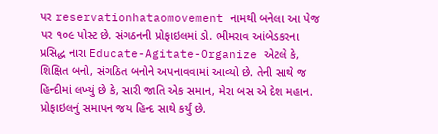પર reservationhataomovement નામથી બનેલા આ પેજ પર ૧૦૯ પોસ્‍ટ છે. સંગઠનની પ્રોફાઇલમાં ડો. ભીમરાવ આંબેડકરના પ્રસિદ્ધ નારા Educate-Agitate-Organize એટલે કે, શિક્ષિત બનો, સંગઠિત બનોને અપનાવવામાં આવ્‍યો છે. તેની સાથે જ હિન્‍દીમાં લખ્‍યું છે કે, સારી જાતિ એક સમાન, મેરા બસ એ દેશ મહાન. પ્રોફાઇલનું સમાપન જય હિન્‍દ સાથે કર્યું છે.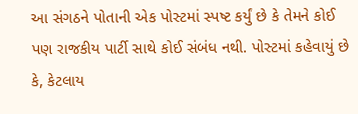આ સંગઠને પોતાની એક પોસ્‍ટમાં સ્‍પષ્ટ કર્યું છે કે તેમને કોઈ પણ રાજકીય પાર્ટી સાથે કોઈ સંબંધ નથી. પોસ્‍ટમાં કહેવાયું છે કે, કેટલાય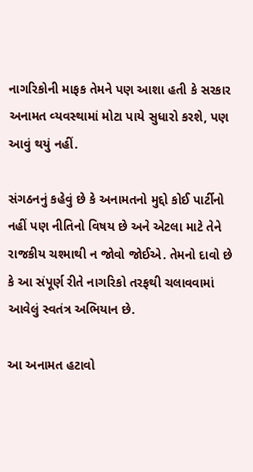નાગરિકોની માફક તેમને પણ આશા હતી કે સરકાર અનામત વ્‍યવસ્‍થામાં મોટા પાયે સુધારો કરશે, પણ આવું થયું નહીં.

સંગઠનનું કહેવું છે કે અનામતનો મુદ્દો કોઈ પાર્ટીનો નહીં પણ નીતિનો વિષય છે અને એટલા માટે તેને રાજકીય ચશ્‍માથી ન જોવો જોઈએ. તેમનો દાવો છે કે આ સંપૂર્ણ રીતે નાગરિકો તરફથી ચલાવવામાં આવેલું સ્‍વતંત્ર અભિયાન છે.

આ અનામત હટાવો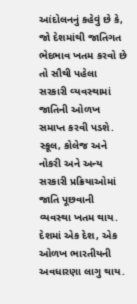આંદોલનનું કહેવું છે કે, જો દેશમાંથી જાતિગત ભેદભાવ ખતમ કરવો છે તો સૌથી પહેલા સરકારી વ્‍યવસ્‍થામાં જાતિની ઓળખ સમાપ્ત કરવી પડશે. સ્‍કૂલ, કોલેજ અને નોકરી અને અન્‍ય સરકારી પ્રક્રિયાઓમાં જાતિ પૂછવાની વ્‍યવસ્‍થા ખતમ થાય. દેશમાં એક દેશ, એક ઓળખ ભારતીયની અવધારણા લાગુ થાય.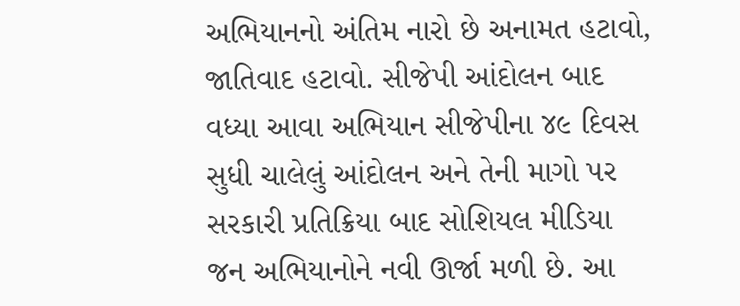અભિયાનનો અંતિમ નારો છે અનામત હટાવો, જાતિવાદ હટાવો. સીજેપી આંદોલન બાદ વધ્‍યા આવા અભિયાન સીજેપીના ૪૯ દિવસ સુધી ચાલેલું આંદોલન અને તેની માગો પર સરકારી પ્રતિક્રિયા બાદ સોશિયલ મીડિયા જન અભિયાનોને નવી ઊર્જા મળી છે. આ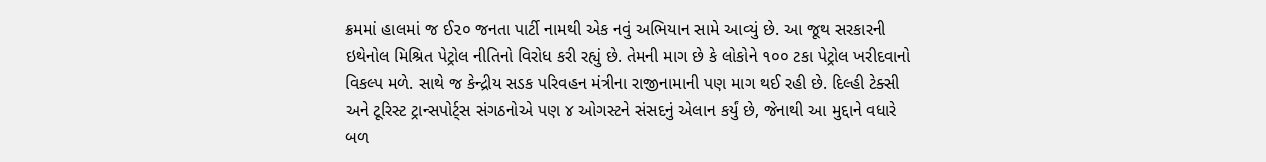ક્રમમાં હાલમાં જ ઈ૨૦ જનતા પાર્ટી નામથી એક નવું અભિયાન સામે આવ્‍યું છે. આ જૂથ સરકારની ઇથેનોલ મિશ્રિત પેટ્રોલ નીતિનો વિરોધ કરી રહ્યું છે. તેમની માગ છે કે લોકોને ૧૦૦ ટકા પેટ્રોલ ખરીદવાનો વિકલ્‍પ મળે. સાથે જ કેન્‍દ્રીય સડક પરિવહન મંત્રીના રાજીનામાની પણ માગ થઈ રહી છે. દિલ્‍હી ટેક્‍સી અને ટૂરિસ્‍ટ ટ્રાન્‍સપોર્ટ્‍સ સંગઠનોએ પણ ૪ ઓગસ્‍ટને સંસદનું એલાન કર્યું છે, જેનાથી આ મુદ્દાને વધારે બળ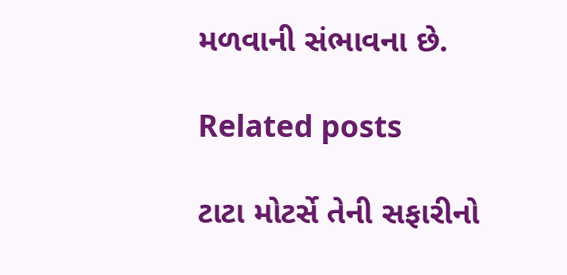મળવાની સંભાવના છે.

Related posts

ટાટા મોટર્સે તેની સફારીનો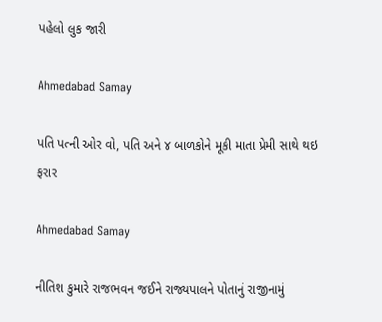પહેલો લુક જારી

Ahmedabad Samay

પતિ પત્ની ઓર વો, પતિ અને ૪ બાળકોને મૂકી માતા પ્રેમી સાથે થઇ ફરાર

Ahmedabad Samay

નીતિશ કુમારે રાજભવન જઈને રાજ્યપાલને પોતાનું રાજીનામું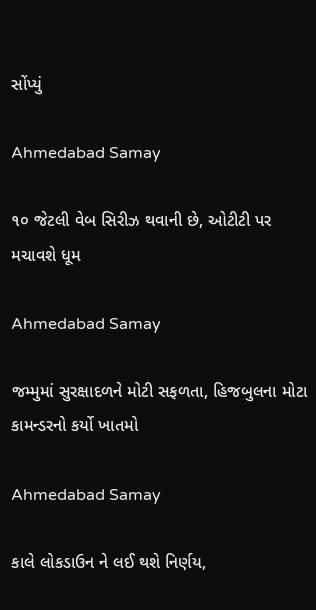સોંપ્યું

Ahmedabad Samay

૧૦ જેટલી વેબ સિરીઝ થવાની છે, ઓટીટી પર મચાવશે ધૂમ

Ahmedabad Samay

જમ્મુમાં સુરક્ષાદળને મોટી સફળતા, હિજબુલના મોટા કામન્ડરનો કર્યો ખાતમો

Ahmedabad Samay

કાલે લોકડાઉન ને લઈ થશે નિર્ણય,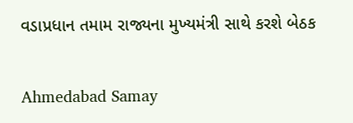વડાપ્રધાન તમામ રાજ્યના મુખ્યમંત્રી સાથે કરશે બેઠક

Ahmedabad Samay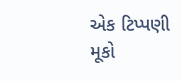એક ટિપ્પણી મૂકો